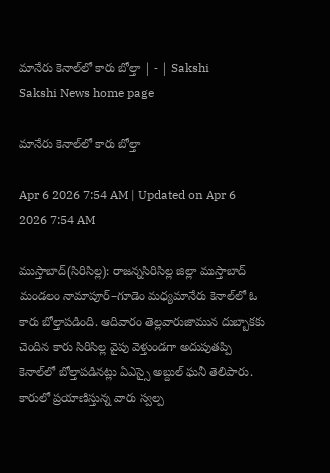మానేరు కెనాల్‌లో కారు బోల్తా | - | Sakshi
Sakshi News home page

మానేరు కెనాల్‌లో కారు బోల్తా

Apr 6 2026 7:54 AM | Updated on Apr 6 2026 7:54 AM

ముస్తాబాద్‌(సిరిసిల్ల): రాజన్నసిరిసిల్ల జిల్లా ముస్తాబాద్‌ మండలం నామాపూర్‌–గూడెం మధ్యమానేరు కెనాల్‌లో ఓ కారు బోల్తాపడింది. ఆదివారం తెల్లవారుజామున దుబ్బాకకు చెందిన కారు సిరిసిల్ల వైపు వెళ్తుండగా అదుపుతప్పి కెనాల్‌లో బోల్తాపడినట్లు ఏఎస్సై అబ్దుల్‌ ఘనీ తెలిపారు. కారులో ప్రయాణిస్తున్న వారు స్వల్ప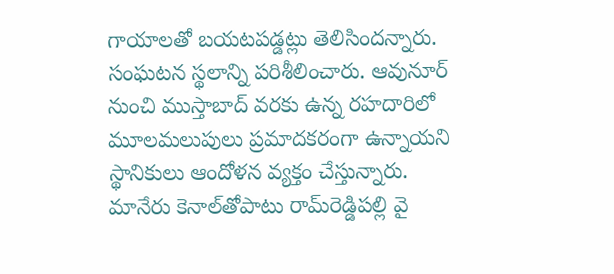గాయాలతో బయటపడ్డట్లు తెలిసిందన్నారు. సంఘటన స్థలాన్ని పరిశీలించారు. ఆవునూర్‌ నుంచి ముస్తాబాద్‌ వరకు ఉన్న రహదారిలో మూలమలుపులు ప్రమాదకరంగా ఉన్నాయని స్థానికులు ఆందోళన వ్యక్తం చేస్తున్నారు. మానేరు కెనాల్‌తోపాటు రామ్‌రెడ్డిపల్లి వై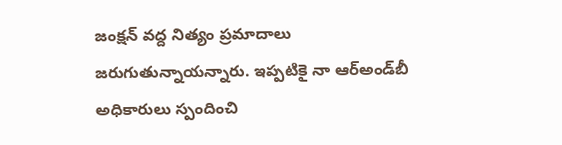జంక్షన్‌ వద్ద నిత్యం ప్రమాదాలు జరుగుతున్నాయన్నారు. ఇప్పటికై నా ఆర్‌అండ్‌బీ అధికారులు స్పందించి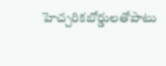హెచ్చరికబోర్డులతోపాటు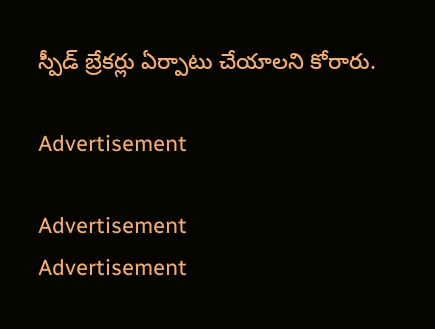స్పీడ్‌ బ్రేకర్లు ఏర్పాటు చేయాలని కోరారు.

Advertisement

Advertisement
Advertisement